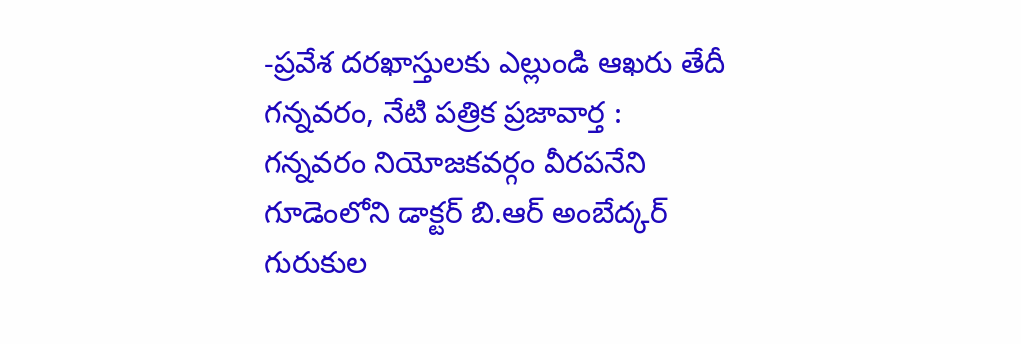-ప్రవేశ దరఖాస్తులకు ఎల్లుండి ఆఖరు తేదీ
గన్నవరం, నేటి పత్రిక ప్రజావార్త :
గన్నవరం నియోజకవర్గం వీరపనేని గూడెంలోని డాక్టర్ బి.ఆర్ అంబేద్కర్ గురుకుల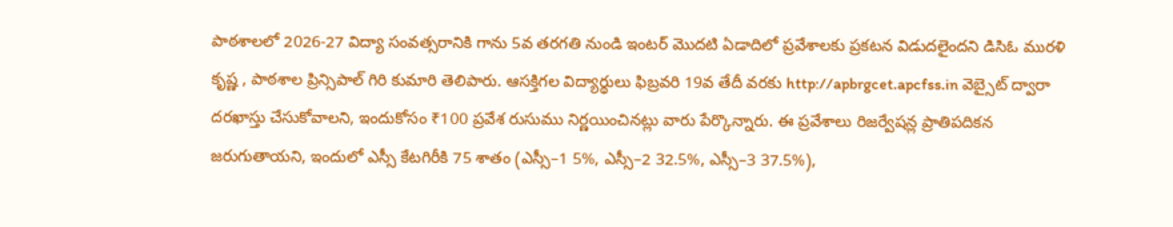పాఠశాలలో 2026-27 విద్యా సంవత్సరానికి గాను 5వ తరగతి నుండి ఇంటర్ మొదటి ఏడాదిలో ప్రవేశాలకు ప్రకటన విడుదలైందని డిసిఓ మురళి కృష్ణ , పాఠశాల ప్రిన్సిపాల్ గిరి కుమారి తెలిపారు. ఆసక్తిగల విద్యార్థులు ఫిబ్రవరి 19వ తేదీ వరకు http://apbrgcet.apcfss.in వెబ్సైట్ ద్వారా దరఖాస్తు చేసుకోవాలని, ఇందుకోసం ₹100 ప్రవేశ రుసుము నిర్ణయించినట్లు వారు పేర్కొన్నారు. ఈ ప్రవేశాలు రిజర్వేషన్ల ప్రాతిపదికన జరుగుతాయని, ఇందులో ఎస్సీ కేటగిరీకి 75 శాతం (ఎస్సీ–1 5%, ఎస్సీ–2 32.5%, ఎస్సీ–3 37.5%),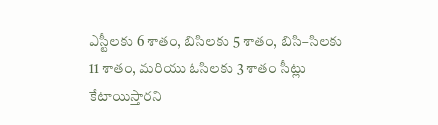ఎస్టీలకు 6 శాతం, బిసిలకు 5 శాతం, బిసి–సిలకు 11 శాతం, మరియు ఓసిలకు 3 శాతం సీట్లు కేటాయిస్తారని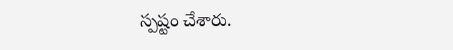స్పష్టం చేశారు.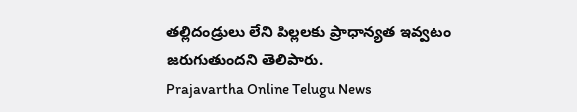తల్లిదండ్రులు లేని పిల్లలకు ప్రాధాన్యత ఇవ్వటం జరుగుతుందని తెలిపారు.
Prajavartha Online Telugu News